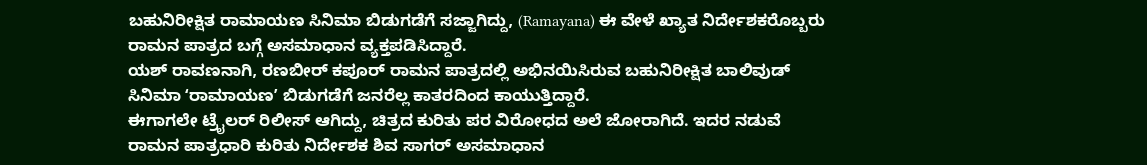ಬಹುನಿರೀಕ್ಷಿತ ರಾಮಾಯಣ ಸಿನಿಮಾ ಬಿಡುಗಡೆಗೆ ಸಜ್ಜಾಗಿದ್ದು, (Ramayana) ಈ ವೇಳೆ ಖ್ಯಾತ ನಿರ್ದೇಶಕರೊಬ್ಬರು ರಾಮನ ಪಾತ್ರದ ಬಗ್ಗೆ ಅಸಮಾಧಾನ ವ್ಯಕ್ತಪಡಿಸಿದ್ದಾರೆ.
ಯಶ್ ರಾವಣನಾಗಿ, ರಣಬೀರ್ ಕಪೂರ್ ರಾಮನ ಪಾತ್ರದಲ್ಲಿ ಅಭಿನಯಿಸಿರುವ ಬಹುನಿರೀಕ್ಷಿತ ಬಾಲಿವುಡ್ ಸಿನಿಮಾ ʻರಾಮಾಯಣʼ ಬಿಡುಗಡೆಗೆ ಜನರೆಲ್ಲ ಕಾತರದಿಂದ ಕಾಯುತ್ತಿದ್ದಾರೆ.
ಈಗಾಗಲೇ ಟ್ರೈಲರ್ ರಿಲೀಸ್ ಆಗಿದ್ದು, ಚಿತ್ರದ ಕುರಿತು ಪರ ವಿರೋಧದ ಅಲೆ ಜೋರಾಗಿದೆ. ಇದರ ನಡುವೆ ರಾಮನ ಪಾತ್ರಧಾರಿ ಕುರಿತು ನಿರ್ದೇಶಕ ಶಿವ ಸಾಗರ್ ಅಸಮಾಧಾನ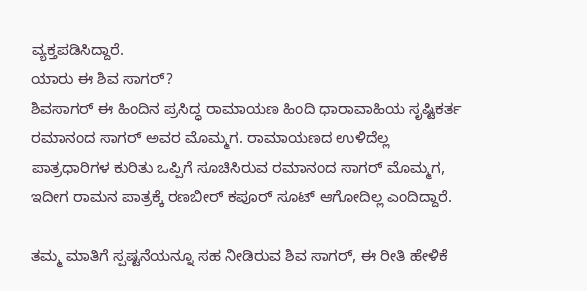ವ್ಯಕ್ತಪಡಿಸಿದ್ದಾರೆ.
ಯಾರು ಈ ಶಿವ ಸಾಗರ್?
ಶಿವಸಾಗರ್ ಈ ಹಿಂದಿನ ಪ್ರಸಿದ್ಧ ರಾಮಾಯಣ ಹಿಂದಿ ಧಾರಾವಾಹಿಯ ಸೃಷ್ಟಿಕರ್ತ ರಮಾನಂದ ಸಾಗರ್ ಅವರ ಮೊಮ್ಮಗ. ರಾಮಾಯಣದ ಉಳಿದೆಲ್ಲ ಪಾತ್ರಧಾರಿಗಳ ಕುರಿತು ಒಪ್ಪಿಗೆ ಸೂಚಿಸಿರುವ ರಮಾನಂದ ಸಾಗರ್ ಮೊಮ್ಮಗ, ಇದೀಗ ರಾಮನ ಪಾತ್ರಕ್ಕೆ ರಣಬೀರ್ ಕಪೂರ್ ಸೂಟ್ ಆಗೋದಿಲ್ಲ ಎಂದಿದ್ದಾರೆ.

ತಮ್ಮ ಮಾತಿಗೆ ಸ್ಪಷ್ಟನೆಯನ್ನೂ ಸಹ ನೀಡಿರುವ ಶಿವ ಸಾಗರ್, ಈ ರೀತಿ ಹೇಳಿಕೆ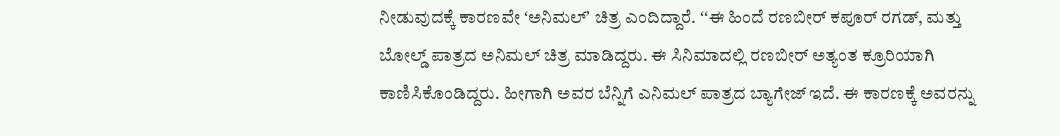ನೀಡುವುದಕ್ಕೆ ಕಾರಣವೇ ʻಅನಿಮಲ್ʼ ಚಿತ್ರ ಎಂದಿದ್ದಾರೆ. ʻʻಈ ಹಿಂದೆ ರಣಬೀರ್ ಕಪೂರ್ ರಗಡ್, ಮತ್ತು ಬೋಲ್ಡ್ ಪಾತ್ರದ ಅನಿಮಲ್ ಚಿತ್ರ ಮಾಡಿದ್ದರು. ಈ ಸಿನಿಮಾದಲ್ಲಿ ರಣಬೀರ್ ಅತ್ಯಂತ ಕ್ರೂರಿಯಾಗಿ ಕಾಣಿಸಿಕೊಂಡಿದ್ದರು. ಹೀಗಾಗಿ ಅವರ ಬೆನ್ನಿಗೆ ಎನಿಮಲ್ ಪಾತ್ರದ ಬ್ಯಾಗೇಜ್ ಇದೆ. ಈ ಕಾರಣಕ್ಕೆ ಅವರನ್ನು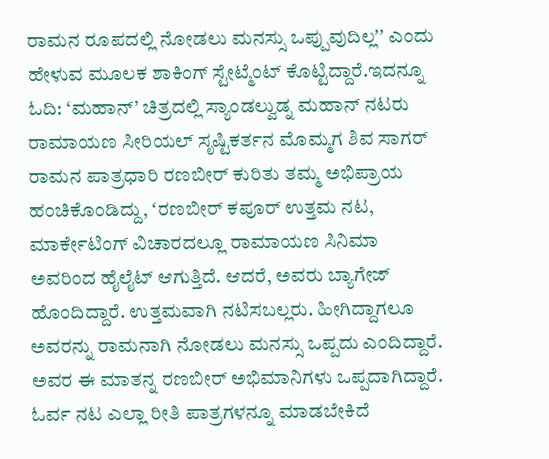ರಾಮನ ರೂಪದಲ್ಲಿ ನೋಡಲು ಮನಸ್ಸು ಒಪ್ಪುವುದಿಲ್ಲʼʼ ಎಂದು ಹೇಳುವ ಮೂಲಕ ಶಾಕಿಂಗ್ ಸ್ಟೇಟ್ಮೆಂಟ್ ಕೊಟ್ಟಿದ್ದಾರೆ.ಇದನ್ನೂ ಓದಿ: ‘ಮಹಾನ್’ ಚಿತ್ರದಲ್ಲಿ ಸ್ಯಾಂಡಲ್ವುಡ್ನ ಮಹಾನ್ ನಟರು
ರಾಮಾಯಣ ಸೀರಿಯಲ್ ಸೃಷ್ಟಿಕರ್ತನ ಮೊಮ್ಮಗ ಶಿವ ಸಾಗರ್ ರಾಮನ ಪಾತ್ರಧಾರಿ ರಣಬೀರ್ ಕುರಿತು ತಮ್ಮ ಅಭಿಪ್ರಾಯ ಹಂಚಿಕೊಂಡಿದ್ದು, ʻರಣಬೀರ್ ಕಪೂರ್ ಉತ್ತಮ ನಟ, ಮಾರ್ಕೇಟಿಂಗ್ ವಿಚಾರದಲ್ಲೂ ರಾಮಾಯಣ ಸಿನಿಮಾ ಅವರಿಂದ ಹೈಲೈಟ್ ಆಗುತ್ತಿದೆ. ಆದರೆ, ಅವರು ಬ್ಯಾಗೇಜ್ ಹೊಂದಿದ್ದಾರೆ. ಉತ್ತಮವಾಗಿ ನಟಿಸಬಲ್ಲರು. ಹೀಗಿದ್ದಾಗಲೂ ಅವರನ್ನು ರಾಮನಾಗಿ ನೋಡಲು ಮನಸ್ಸು ಒಪ್ಪದು ಎಂದಿದ್ದಾರೆ. ಅವರ ಈ ಮಾತನ್ನ ರಣಬೀರ್ ಅಭಿಮಾನಿಗಳು ಒಪ್ಪದಾಗಿದ್ದಾರೆ. ಓರ್ವ ನಟ ಎಲ್ಲಾ ರೀತಿ ಪಾತ್ರಗಳನ್ನೂ ಮಾಡಬೇಕಿದೆ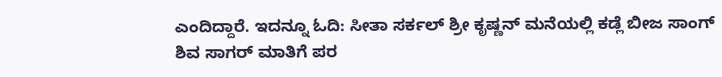ಎಂದಿದ್ದಾರೆ. ಇದನ್ನೂ ಓದಿ: ಸೀತಾ ಸರ್ಕಲ್ ಶ್ರೀ ಕೃಷ್ಣನ್ ಮನೆಯಲ್ಲಿ ಕಡ್ಲೆ ಬೀಜ ಸಾಂಗ್
ಶಿವ ಸಾಗರ್ ಮಾತಿಗೆ ಪರ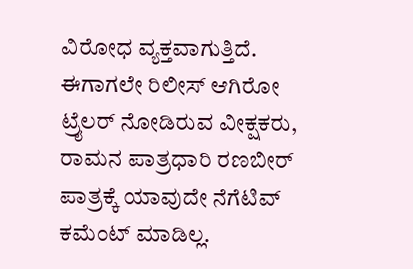ವಿರೋಧ ವ್ಯಕ್ತವಾಗುತ್ತಿದೆ. ಈಗಾಗಲೇ ರಿಲೀಸ್ ಆಗಿರೋ ಟ್ರೈಲರ್ ನೋಡಿರುವ ವೀಕ್ಷಕರು, ರಾಮನ ಪಾತ್ರಧಾರಿ ರಣಬೀರ್ ಪಾತ್ರಕ್ಕೆ ಯಾವುದೇ ನೆಗೆಟಿವ್ ಕಮೆಂಟ್ ಮಾಡಿಲ್ಲ.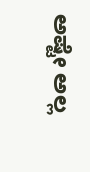ಅಷ್ಟೇ ಅಲ್ಲ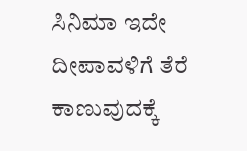ಸಿನಿಮಾ ಇದೇ ದೀಪಾವಳಿಗೆ ತೆರೆ ಕಾಣುವುದಕ್ಕೆ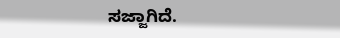ಸಜ್ಜಾಗಿದೆ.